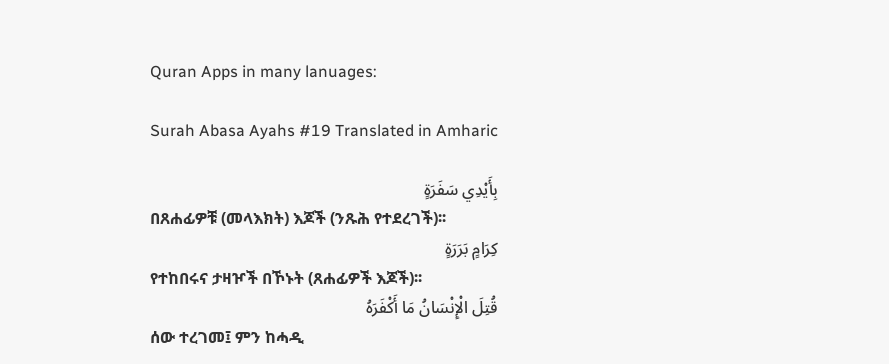Quran Apps in many lanuages:

Surah Abasa Ayahs #19 Translated in Amharic

بِأَيْدِي سَفَرَةٍ
በጸሐፊዎቹ (መላእክት) እጆች (ንጹሕ የተደረገች)፡፡
كِرَامٍ بَرَرَةٍ
የተከበሩና ታዛዦች በኾኑት (ጸሐፊዎች እጆች)፡፡
قُتِلَ الْإِنْسَانُ مَا أَكْفَرَهُ
ሰው ተረገመ፤ ምን ከሓዲ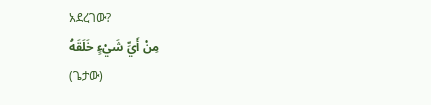አደረገው?
مِنْ أَيِّ شَيْءٍ خَلَقَهُ
(ጌታው)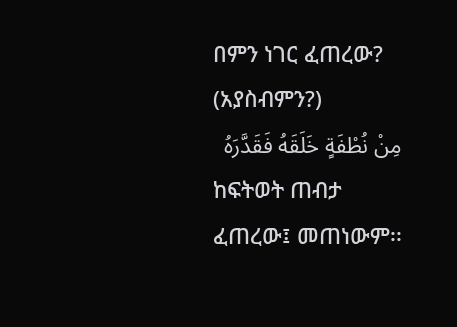በምን ነገር ፈጠረው? (አያስብምን?)
مِنْ نُطْفَةٍ خَلَقَهُ فَقَدَّرَهُ
ከፍትወት ጠብታ ፈጠረው፤ መጠነውም፡፡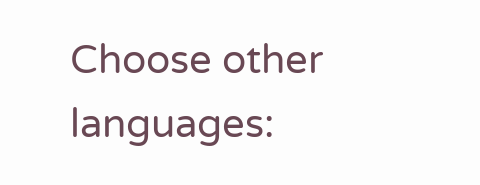Choose other languages: